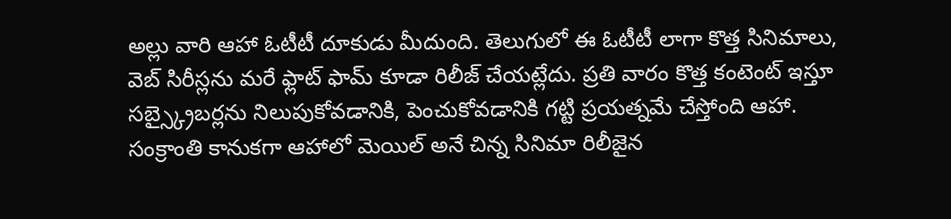అల్లు వారి ఆహా ఓటీటీ దూకుడు మీదుంది. తెలుగులో ఈ ఓటీటీ లాగా కొత్త సినిమాలు, వెబ్ సిరీస్లను మరే ఫ్లాట్ ఫామ్ కూడా రిలీజ్ చేయట్లేదు. ప్రతి వారం కొత్త కంటెంట్ ఇస్తూ సబ్స్క్రైబర్లను నిలుపుకోవడానికి, పెంచుకోవడానికి గట్టి ప్రయత్నమే చేస్తోంది ఆహా.
సంక్రాంతి కానుకగా ఆహాలో మెయిల్ అనే చిన్న సినిమా రిలీజైన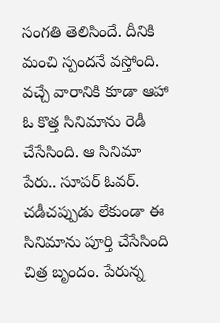సంగతి తెలిసిందే. దీనికి మంచి స్పందనే వస్తోంది. వచ్చే వారానికి కూడా ఆహా ఓ కొత్త సినిమాను రెడీ చేసేసింది. ఆ సినిమా పేరు.. సూపర్ ఓవర్. చడీచప్పుడు లేకుండా ఈ సినిమాను పూర్తి చేసేసింది చిత్ర బృందం. పేరున్న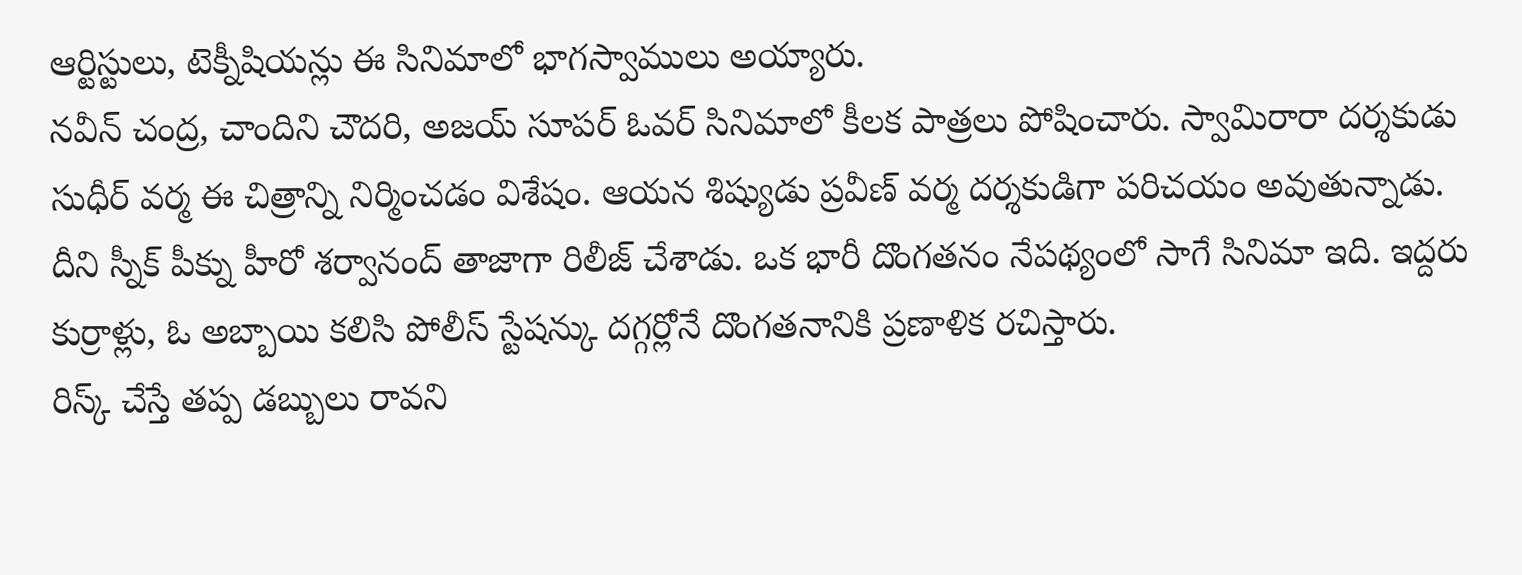ఆర్టిస్టులు, టెక్నీషియన్లు ఈ సినిమాలో భాగస్వాములు అయ్యారు.
నవీన్ చంద్ర, చాందిని చౌదరి, అజయ్ సూపర్ ఓవర్ సినిమాలో కీలక పాత్రలు పోషించారు. స్వామిరారా దర్శకుడు సుధీర్ వర్మ ఈ చిత్రాన్ని నిర్మించడం విశేషం. ఆయన శిష్యుడు ప్రవీణ్ వర్మ దర్శకుడిగా పరిచయం అవుతున్నాడు. దీని స్నీక్ పీక్ను హీరో శర్వానంద్ తాజాగా రిలీజ్ చేశాడు. ఒక భారీ దొంగతనం నేపథ్యంలో సాగే సినిమా ఇది. ఇద్దరు కుర్రాళ్లు, ఓ అబ్బాయి కలిసి పోలీస్ స్టేషన్కు దగ్గర్లోనే దొంగతనానికి ప్రణాళిక రచిస్తారు.
రిస్క్ చేస్తే తప్ప డబ్బులు రావని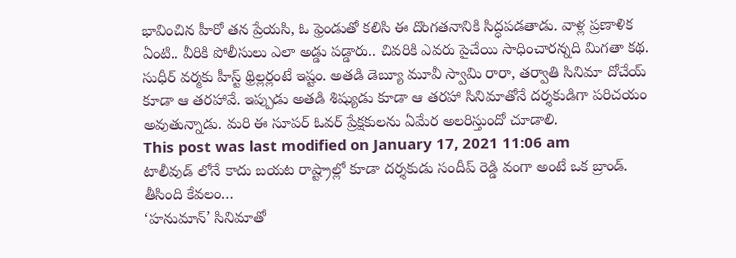భావించిన హీరో తన ప్రేయసి, ఓ ఫ్రెండుతో కలిసి ఈ దొంగతనానికి సిద్ధపడతాడు. వాళ్ల ప్రణాళిక ఏంటి.. వీరికి పోలీసులు ఎలా అడ్డు పడ్డారు.. చివరికి ఎవరు పైచేయి సాధించారన్నది మిగతా కథ. సుధీర్ వర్మకు హీస్ట్ థ్రిల్లర్లంటే ఇష్టం. అతడి డెబ్యూ మూవీ స్వామి రారా, తర్వాతి సినిమా దోచేయ్ కూడా ఆ తరహావే. ఇప్పుడు అతడి శిష్యుడు కూడా ఆ తరహా సినిమాతోనే దర్శకుడిగా పరిచయం అవుతున్నాడు. మరి ఈ సూపర్ ఓవర్ ప్రేక్షకులను ఏమేర అలరిస్తుందో చూడాలి.
This post was last modified on January 17, 2021 11:06 am
టాలీవుడ్ లోనే కాదు బయట రాష్ట్రాల్లో కూడా దర్శకుడు సందీప్ రెడ్డి వంగా అంటే ఒక బ్రాండ్. తీసింది కేవలం…
‘హనుమాన్’ సినిమాతో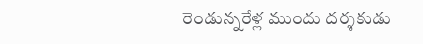రెండున్నరేళ్ల ముందు దర్శకుడు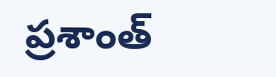ప్రశాంత్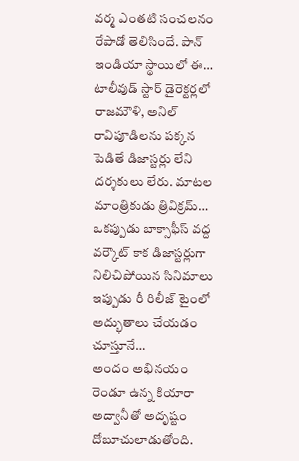వర్మ ఎంతటి సంచలనం రేపాడో తెలిసిందే. పాన్ ఇండియా స్థాయిలో ఈ…
టాలీవుడ్ స్టార్ డైరెక్టర్లలో రాజమౌళి, అనిల్ రావిపూడిలను పక్కన పెడితే డిజాస్టర్లు లేని దర్శకులు లేరు. మాటల మాంత్రికుడు త్రివిక్రమ్…
ఒకప్పుడు బాక్సాఫీస్ వద్ద వర్కౌట్ కాక డిజాస్టర్లుగా నిలిచిపోయిన సినిమాలు ఇప్పుడు రీ రిలీజ్ టైంలో అద్భుతాలు చేయడం చూస్తూనే…
అందం అభినయం రెండూ ఉన్న కియారా అద్వానీతో అదృష్టం దోబూచులాడుతోంది.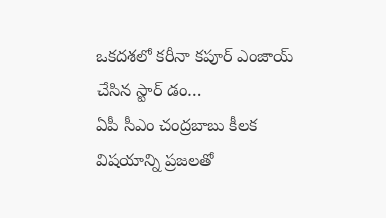ఒకదశలో కరీనా కపూర్ ఎంజాయ్ చేసిన స్టార్ డం…
ఏపీ సీఎం చంద్రబాబు కీలక విషయాన్ని ప్రజలతో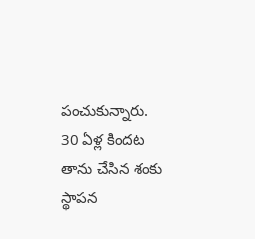పంచుకున్నారు. 30 ఏళ్ల కిందట తాను చేసిన శంకు స్థాపన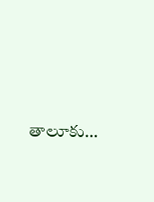తాలూకు…